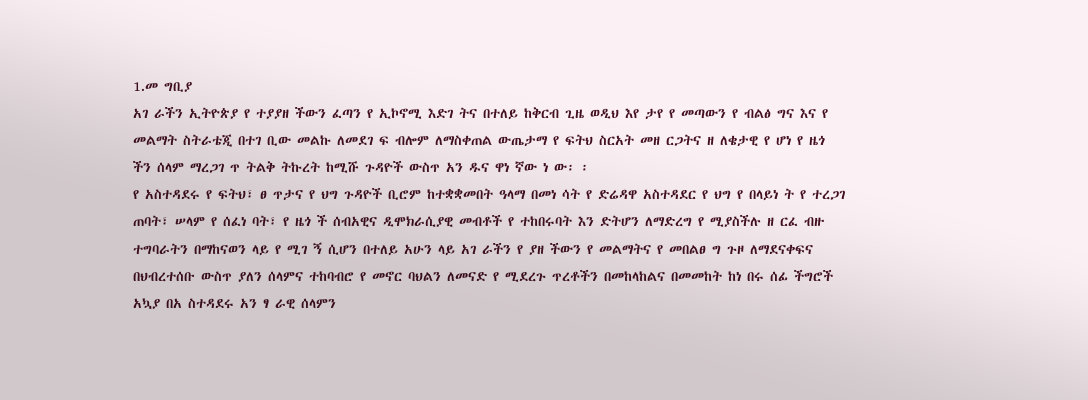1.መ ግቢያ
አገ ራችን ኢትዮጵያ የ ተያያዘ ችውን ፈጣን የ ኢኮኖሚ እድገ ትና በተለይ ከቅርብ ጊዜ ወዲህ እየ ታየ የ መጣውን የ ብልፅ ግና እና የ መልማት ስትራቴጂ በተገ ቢው መልኩ ለመደገ ፍ ብሎም ለማስቀጠል ውጤታማ የ ፍትህ ስርአት መዘ ርጋትና ዘ ለቄታዊ የ ሆነ የ ዜጎ ችን ሰላም ማረጋገ ጥ ትልቅ ትኩረት ከሚሹ ጉዳዮች ውስጥ አን ዱና ዋነ ኛው ነ ው፡ ፡
የ አስተዳደሩ የ ፍትህ፣ ፀ ጥታና የ ህግ ጉዳዮች ቢሮም ከተቋቋመበት ዓላማ በመነ ሳት የ ድሬዳዋ አስተዳደር የ ህግ የ በላይነ ት የ ተረጋገ ጠባት፣ ሠላም የ ሰፈነ ባት፣ የ ዜጎ ች ሰብአዊና ዲሞክራሲያዊ መብቶች የ ተከበሩባት እን ድትሆን ለማድረግ የ ሚያስችሉ ዘ ርፈ ብዙ ተግባራትን በማከናወን ላይ የ ሚገ ኝ ሲሆን በተለይ አሁን ላይ አገ ራችን የ ያዘ ችውን የ መልማትና የ መበልፀ ግ ጉዞ ለማደናቀፍና በህብረተሰቡ ውስጥ ያለን ሰላምና ተከባብሮ የ መኖር ባህልን ለመናድ የ ሚደረጉ ጥረቶችን በመከላከልና በመመከት ከነ በሩ ሰፊ ችግሮች አኳያ በአ ስተዳደሩ አን ፃ ራዊ ሰላምን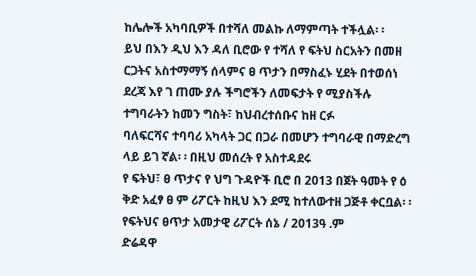ከሌሎች አካባቢዎች በተሻለ መልኩ ለማምጣት ተችሏል፡ ፡
ይህ በእን ዲህ እን ዳለ ቢሮው የ ተሻለ የ ፍትህ ስርአትን በመዘ ርጋትና አስተማማኝ ሰላምና ፀ ጥታን በማስፈኑ ሂደት በተወሰነ ደረጃ እየ ገ ጠሙ ያሉ ችግሮችን ለመፍታት የ ሚያስችሉ ተግባራትን ከመን ግስት፣ ከህብረተሰቡና ከዘ ርፉ
ባለፍርሻና ተባባሪ አካላት ጋር በጋራ በመሆን ተግባራዊ በማድረግ ላይ ይገ ኛል፡ ፡ በዚህ መሰረት የ አስተዳደሩ
የ ፍትህ፣ ፀ ጥታና የ ህግ ጉዳዮች ቢሮ በ 2013 በጀት ዓመት የ ዕ ቅድ አፈፃ ፀ ም ሪፖርት ከዚህ እን ደሚ ከተለውተዘ ጋጅቶ ቀርቧል፡ ፡የፍትህና ፀጥታ አመታዊ ሪፖርት ሰኔ / 2013ዓ .ም
ድሬዳዋ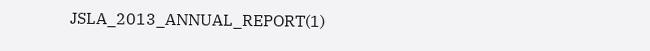JSLA_2013_ANNUAL_REPORT(1)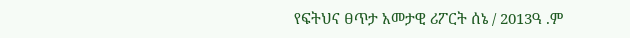የፍትህና ፀጥታ አመታዊ ሪፖርት ሰኔ / 2013ዓ .ም